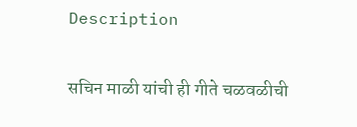Description

सचिन माळी यांची ही गीते चळवळीची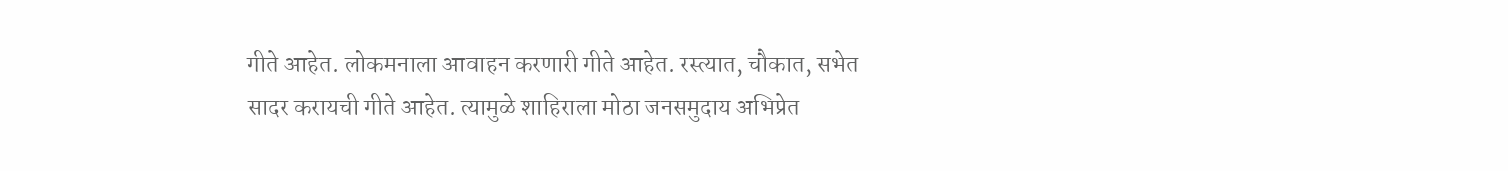गीते आहेत. लोकमनाला आवाहन करणारी गीते आहेत. रस्त्यात, चौकात, सभेत सादर करायची गीते आहेत. त्यामुळे शाहिराला मोठा जनसमुदाय अभिप्रेत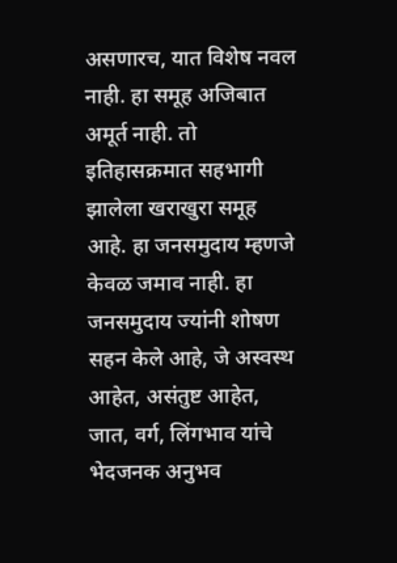असणारच, यात विशेष नवल नाही. हा समूह अजिबात अमूर्त नाही. तो इतिहासक्रमात सहभागी झालेला खराखुरा समूह आहे. हा जनसमुदाय म्हणजे केवळ जमाव नाही. हा जनसमुदाय ज्यांनी शोषण सहन केले आहे, जे अस्वस्थ आहेत, असंतुष्ट आहेत, जात, वर्ग, लिंगभाव यांचे भेदजनक अनुभव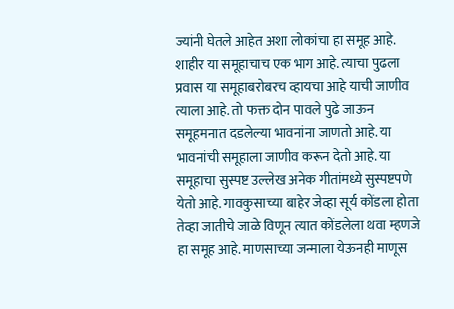ज्यांनी घेतले आहेत अशा लोकांचा हा समूह आहे. शाहीर या समूहाचाच एक भाग आहे. त्याचा पुढला प्रवास या समूहाबरोबरच व्हायचा आहे याची जाणीव त्याला आहे. तो फक्त दोन पावले पुढे जाऊन समूहमनात दडलेल्या भावनांना जाणतो आहे. या भावनांची समूहाला जाणीव करून देतो आहे. या समूहाचा सुस्पष्ट उल्लेख अनेक गीतांमध्ये सुस्पष्टपणे येतो आहे. गावकुसाच्या बाहेर जेव्हा सूर्य कोंडला होता तेव्हा जातीचे जाळे विणून त्यात कोंडलेला थवा म्हणजे हा समूह आहे. माणसाच्या जन्माला येऊनही माणूस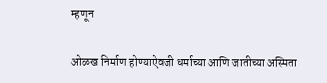म्हणून

ओळख निर्माण होण्याऐवजी धर्माच्या आणि जातीच्या अस्मिता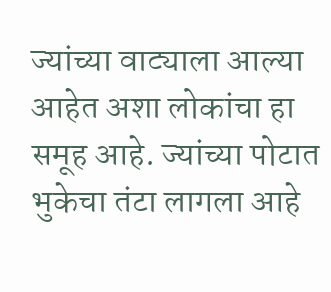ज्यांच्या वाट्याला आल्या आहेत अशा लोकांचा हा समूह आहे. ज्यांच्या पोटात भुकेचा तंटा लागला आहे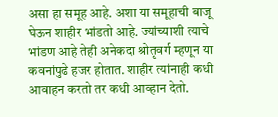असा हा समूह आहे. अशा या समूहाची बाजू घेऊन शाहीर भांडतो आहे. ज्यांच्याशी त्याचे भांडण आहे तेही अनेकदा श्रोतृवर्ग म्हणून या कवनांपुढे हजर होतात. शाहीर त्यांनाही कधी आवाहन करतो तर कधी आव्हान देतो.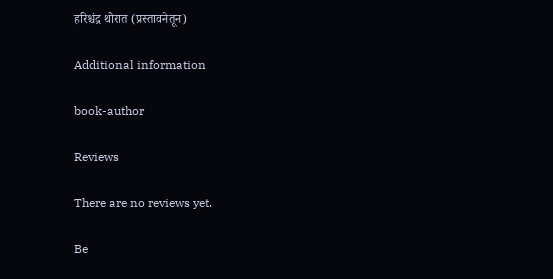हरिश्चंद्र थोरात (प्रस्तावनेतून)

Additional information

book-author

Reviews

There are no reviews yet.

Be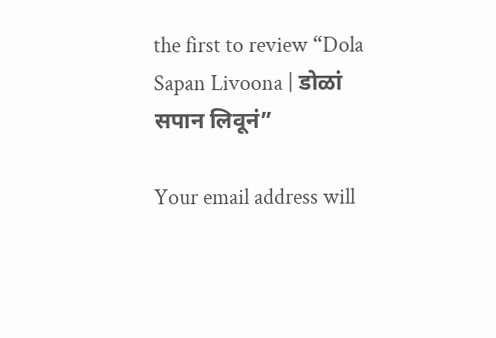the first to review “Dola Sapan Livoona | डोळां सपान लिवूनं”

Your email address will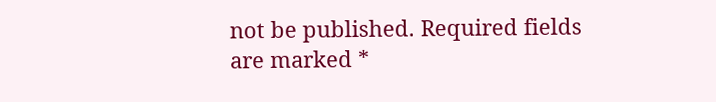not be published. Required fields are marked *